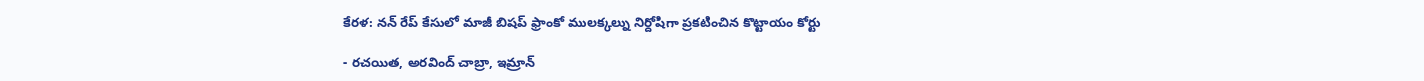కేరళ: నన్ రేప్ కేసులో మాజీ బిషప్ ఫ్రాంకో ములక్కల్ను నిర్దోషిగా ప్రకటించిన కొట్టాయం కోర్టు

- రచయిత, అరవింద్ చాబ్రా, ఇమ్రాన్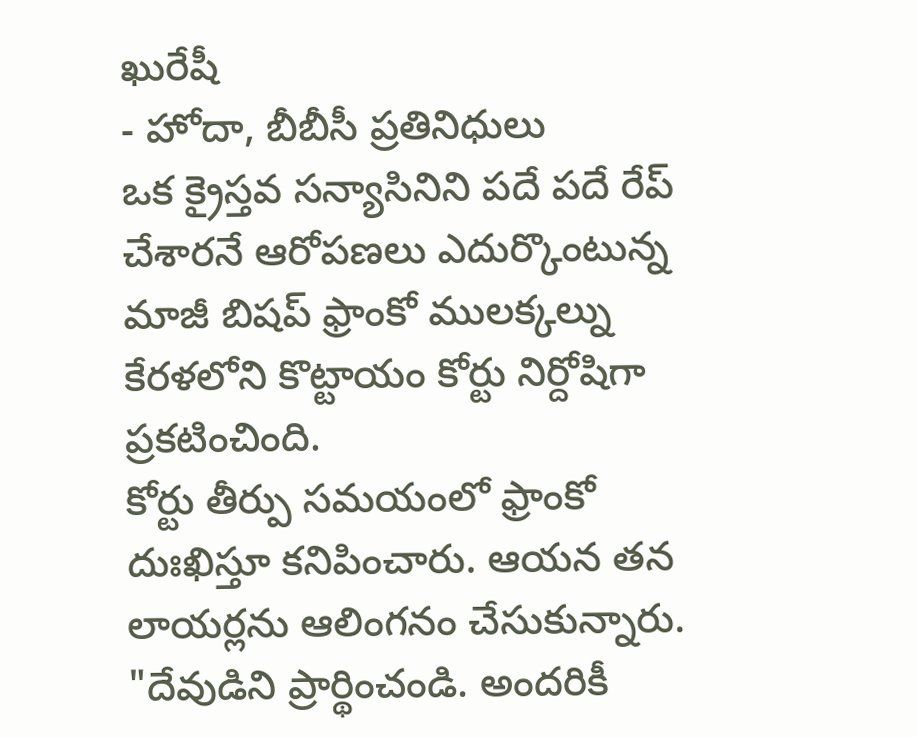ఖురేషీ
- హోదా, బీబీసీ ప్రతినిధులు
ఒక క్రైస్తవ సన్యాసినిని పదే పదే రేప్ చేశారనే ఆరోపణలు ఎదుర్కొంటున్న మాజీ బిషప్ ఫ్రాంకో ములక్కల్ను కేరళలోని కొట్టాయం కోర్టు నిర్దోషిగా ప్రకటించింది.
కోర్టు తీర్పు సమయంలో ఫ్రాంకో దుఃఖిస్తూ కనిపించారు. ఆయన తన లాయర్లను ఆలింగనం చేసుకున్నారు. "దేవుడిని ప్రార్థించండి. అందరికీ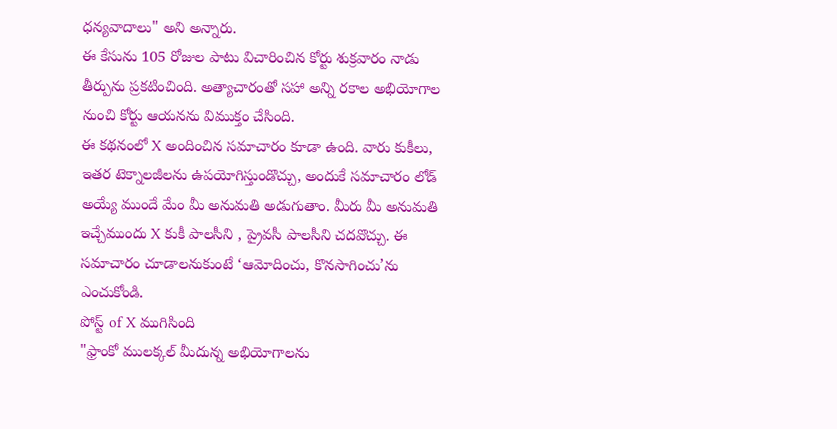ధన్యవాదాలు" అని అన్నారు.
ఈ కేసును 105 రోజుల పాటు విచారించిన కోర్టు శుక్రవారం నాడు తీర్పును ప్రకటించింది. అత్యాచారంతో సహా అన్ని రకాల అభియోగాల నుంచి కోర్టు ఆయనను విముక్తం చేసింది.
ఈ కథనంలో X అందించిన సమాచారం కూడా ఉంది. వారు కుకీలు, ఇతర టెక్నాలజీలను ఉపయోగిస్తుండొచ్చు, అందుకే సమాచారం లోడ్ అయ్యే ముందే మేం మీ అనుమతి అడుగుతాం. మీరు మీ అనుమతి ఇచ్చేముందు X కుకీ పాలసీని , ప్రైవసీ పాలసీని చదవొచ్చు. ఈ సమాచారం చూడాలనుకుంటే ‘ఆమోదించు, కొనసాగించు’ను ఎంచుకోండి.
పోస్ట్ of X ముగిసింది
"ఫ్రాంకో ములక్కల్ మీదున్న అభియోగాలను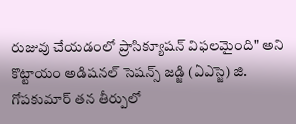రుజువు చేయడంలో ప్రాసిక్యూషన్ విఫలమైంది" అని కొట్టాయం అడిషనల్ సెషన్స్ జడ్జి (ఏఎస్జె) జి. గోపకుమార్ తన తీర్పులో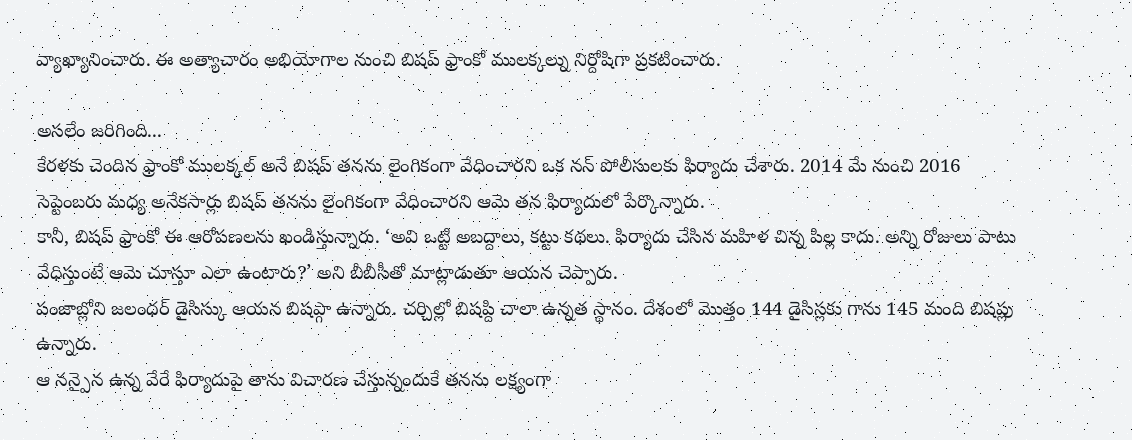వ్యాఖ్యానించారు. ఈ అత్యాచారం అభియోగాల నుంచి బిషప్ ఫ్రాంకో ములక్కల్ను నిర్దోషిగా ప్రకటించారు.

అసలేం జరిగింది...
కేరళకు చెందిన ఫ్రాంకో ములక్కల్ అనే బిషప్ తనను లైంగికంగా వేధించారని ఒక నన్ పోలీసులకు ఫిర్యాదు చేశారు. 2014 మే నుంచి 2016 సెప్టెంబరు మధ్య అనేకసార్లు బిషప్ తనను లైంగికంగా వేధించారని ఆమె తన ఫిర్యాదులో పేర్కొన్నారు.
కానీ, బిషప్ ఫ్రాంకో ఈ ఆరోపణలను ఖండిస్తున్నారు. ‘అవి ఒట్టి అబద్దాలు, కట్టు కథలు. ఫిర్యాదు చేసిన మహిళ చిన్న పిల్ల కాదు. అన్ని రోజులు పాటు వేధిస్తుంటే ఆమె చూస్తూ ఎలా ఉంటారు?’ అని బీబీసీతో మాట్లాడుతూ ఆయన చెప్పారు.
పంజాబ్లోని జలంధర్ డైసిస్కు ఆయన బిషప్గా ఉన్నారు. చర్చిల్లో బిషప్ది చాలా ఉన్నత స్థానం. దేశంలో మొత్తం 144 డైసిస్లకు గాను 145 మంది బిషప్లు ఉన్నారు.
ఆ నన్పైన ఉన్న వేరే ఫిర్యాదుపై తాను విచారణ చేస్తున్నందుకే తనను లక్ష్యంగా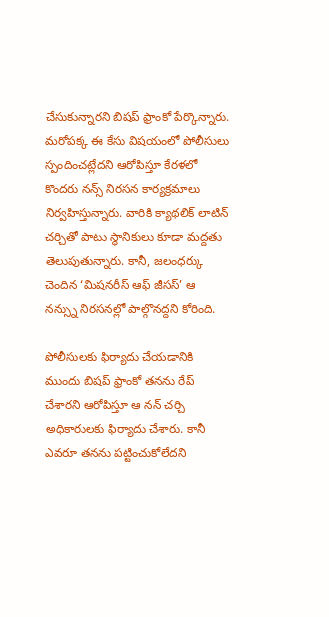చేసుకున్నారని బిషప్ ఫ్రాంకో పేర్కొన్నారు.
మరోపక్క ఈ కేసు విషయంలో పోలీసులు స్పందించట్లేదని ఆరోపిస్తూ కేరళలో కొందరు నన్స్ నిరసన కార్యక్రమాలు నిర్వహిస్తున్నారు. వారికి క్యాథలిక్ లాటిన్ చర్చితో పాటు స్థానికులు కూడా మద్దతు తెలుపుతున్నారు. కానీ, జలంధర్కు చెందిన ‘మిషనరీస్ ఆఫ్ జీసస్’ ఆ నన్స్ను నిరసనల్లో పాల్గొనద్దని కోరింది.

పోలీసులకు ఫిర్యాదు చేయడానికి ముందు బిషప్ ఫ్రాంకో తనను రేప్ చేశారని ఆరోపిస్తూ ఆ నన్ చర్చి అధికారులకు ఫిర్యాదు చేశారు. కానీ ఎవరూ తనను పట్టించుకోలేదని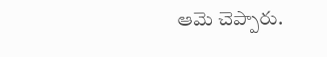ఆమె చెప్పారు.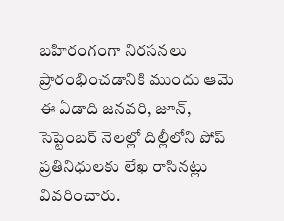బహిరంగంగా నిరసనలు ప్రారంభించడానికి ముందు ఆమె ఈ ఏడాది జనవరి, జూన్, సెప్టెంబర్ నెలల్లో దిల్లీలోని పోప్ ప్రతినిధులకు లేఖ రాసినట్లు వివరించారు.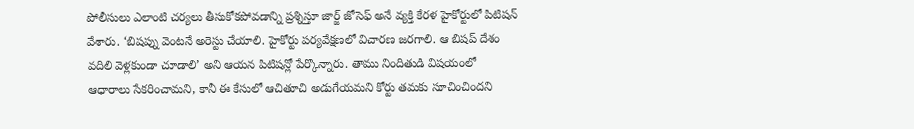పోలీసులు ఎలాంటి చర్యలు తీసుకోకపోవడాన్ని ప్రశ్నిస్తూ జార్జ్ జోసెఫ్ అనే వ్యక్తి కేరళ హైకోర్టులో పిటిషన్ వేశారు. ‘బిషప్ను వెంటనే అరెస్టు చేయాలి. హైకోర్టు పర్యవేక్షణలో విచారణ జరగాలి. ఆ బిషప్ దేశం వదిలి వెళ్లకుండా చూడాలి’ అని ఆయన పిటిషన్లో పేర్కొన్నారు. తాము నిందితుడి విషయంలో ఆధారాలు సేకరించామని, కానీ ఈ కేసులో ఆచితూచి అడుగేయమని కోర్టు తమకు సూచించిందని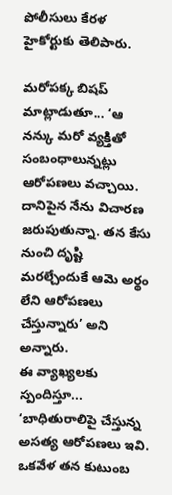పోలీసులు కేరళ హైకోర్టుకు తెలిపారు.

మరోపక్క బిషప్ మాట్లాడుతూ... ‘ఆ నన్కు మరో వ్యక్తితో సంబంధాలున్నట్లు ఆరోపణలు వచ్చాయి. దానిపైన నేను విచారణ జరుపుతున్నా. తన కేసు నుంచి దృష్టి మరల్చేందుకే ఆమె అర్థం లేని ఆరోపణలు చేస్తున్నారు’ అని అన్నారు.
ఈ వ్యాఖ్యలకు స్పందిస్తూ... ‘బాధితురాలిపై చేస్తున్న అసత్య ఆరోపణలు ఇవి. ఒకవేళ తన కుటుంబ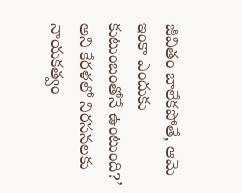జీవితం బాలేకపోతే, ఆమె ఇంకా ఎందుకు కుటుంబంతోనే ఉంటుంది?’ అని కేరళలో నిరసనలకు నాయకత్వం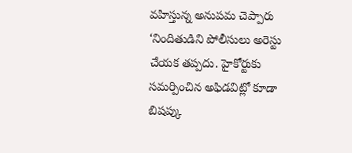వహిస్తున్న అనుపమ చెప్పారు
‘నిందితుడిని పోలీసులు అరెస్టు చేయక తప్పదు. హైకోర్టుకు సమర్పించిన అఫిడవిట్లో కూడా బిషప్కు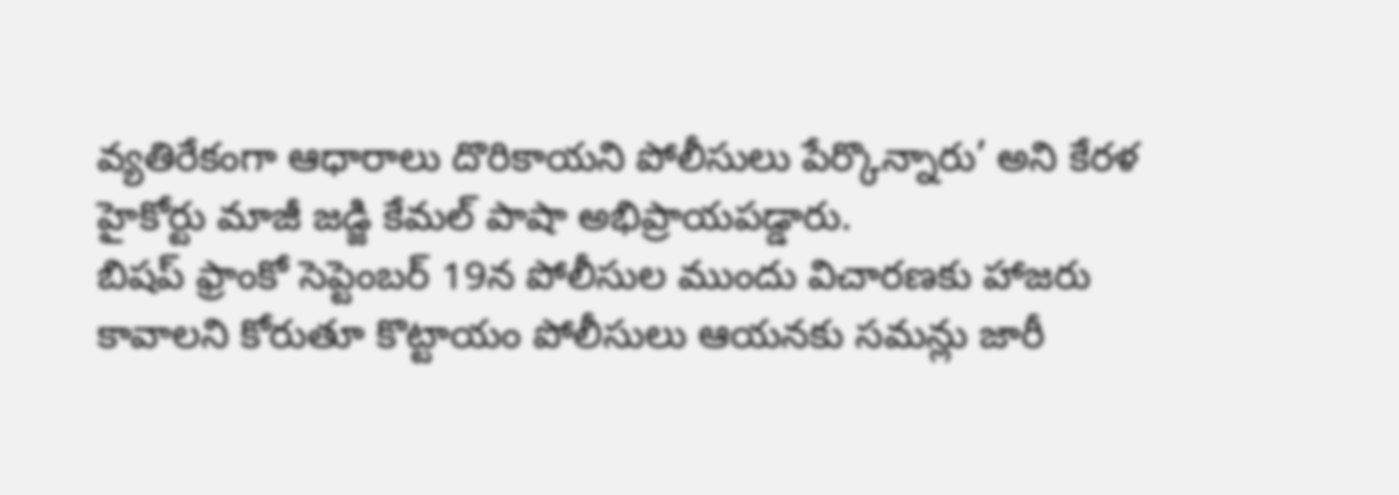వ్యతిరేకంగా ఆధారాలు దొరికాయని పోలీసులు పేర్కొన్నారు’ అని కేరళ హైకోర్టు మాజీ జడ్జి కేమల్ పాషా అభిప్రాయపడ్డారు.
బిషప్ ఫ్రాంకో సెప్టెంబర్ 19న పోలీసుల ముందు విచారణకు హాజరు కావాలని కోరుతూ కొట్టాయం పోలీసులు ఆయనకు సమన్లు జారీ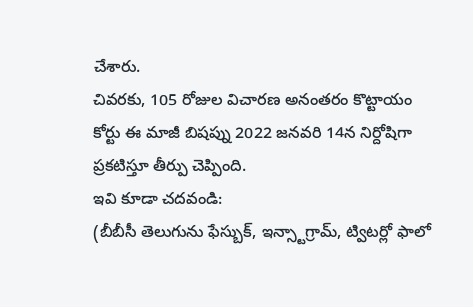చేశారు.
చివరకు, 105 రోజుల విచారణ అనంతరం కొట్టాయం కోర్టు ఈ మాజీ బిషప్ను 2022 జనవరి 14న నిర్దోషిగా ప్రకటిస్తూ తీర్పు చెప్పింది.
ఇవి కూడా చదవండి:
(బీబీసీ తెలుగును ఫేస్బుక్, ఇన్స్టాగ్రామ్, ట్విటర్లో ఫాలో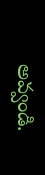అవ్వండి.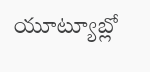యూట్యూబ్లో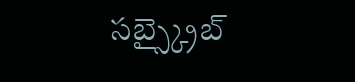సబ్స్క్రైబ్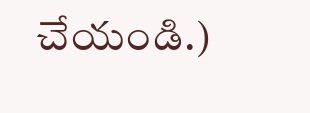చేయండి.)